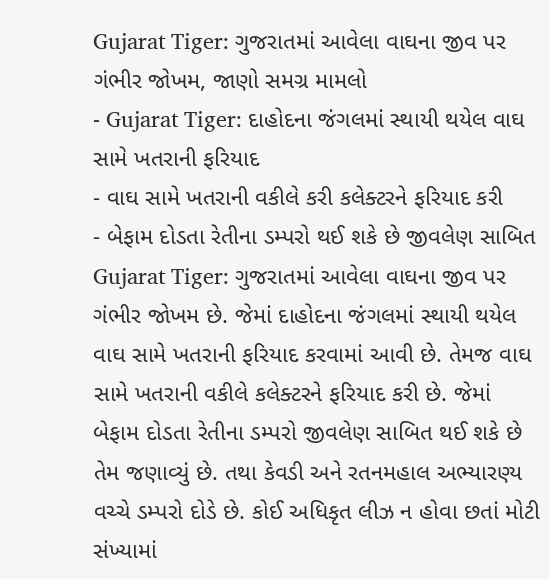Gujarat Tiger: ગુજરાતમાં આવેલા વાઘના જીવ પર ગંભીર જોખમ, જાણો સમગ્ર મામલો
- Gujarat Tiger: દાહોદના જંગલમાં સ્થાયી થયેલ વાઘ સામે ખતરાની ફરિયાદ
- વાઘ સામે ખતરાની વકીલે કરી કલેક્ટરને ફરિયાદ કરી
- બેફામ દોડતા રેતીના ડમ્પરો થઈ શકે છે જીવલેણ સાબિત
Gujarat Tiger: ગુજરાતમાં આવેલા વાઘના જીવ પર ગંભીર જોખમ છે. જેમાં દાહોદના જંગલમાં સ્થાયી થયેલ વાઘ સામે ખતરાની ફરિયાદ કરવામાં આવી છે. તેમજ વાઘ સામે ખતરાની વકીલે કલેક્ટરને ફરિયાદ કરી છે. જેમાં બેફામ દોડતા રેતીના ડમ્પરો જીવલેણ સાબિત થઈ શકે છે તેમ જણાવ્યું છે. તથા કેવડી અને રતનમહાલ અભ્યારણ્ય વચ્ચે ડમ્પરો દોડે છે. કોઈ અધિકૃત લીઝ ન હોવા છતાં મોટી સંખ્યામાં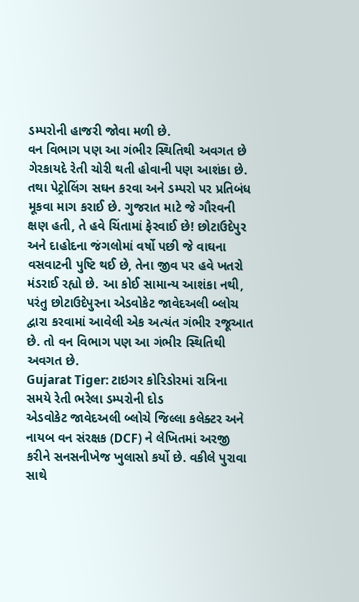ડમ્પરોની હાજરી જોવા મળી છે.
વન વિભાગ પણ આ ગંભીર સ્થિતિથી અવગત છે
ગેરકાયદે રેતી ચોરી થતી હોવાની પણ આશંકા છે. તથા પેટ્રોલિંગ સઘન કરવા અને ડમ્પરો પર પ્રતિબંધ મૂકવા માગ કરાઈ છે. ગુજરાત માટે જે ગૌરવની ક્ષણ હતી, તે હવે ચિંતામાં ફેરવાઈ છે! છોટાઉદેપુર અને દાહોદના જંગલોમાં વર્ષો પછી જે વાઘના વસવાટની પુષ્ટિ થઈ છે, તેના જીવ પર હવે ખતરો મંડરાઈ રહ્યો છે. આ કોઈ સામાન્ય આશંકા નથી, પરંતુ છોટાઉદેપુરના એડવોકેટ જાવેદઅલી બ્લોચ દ્વારા કરવામાં આવેલી એક અત્યંત ગંભીર રજૂઆત છે. તો વન વિભાગ પણ આ ગંભીર સ્થિતિથી અવગત છે.
Gujarat Tiger: ટાઇગર કોરિડોરમાં રાત્રિના સમયે રેતી ભરેલા ડમ્પરોની દોડ
એડવોકેટ જાવેદઅલી બ્લોચે જિલ્લા કલેક્ટર અને નાયબ વન સંરક્ષક (DCF) ને લેખિતમાં અરજી કરીને સનસનીખેજ ખુલાસો કર્યો છે. વકીલે પુરાવા સાથે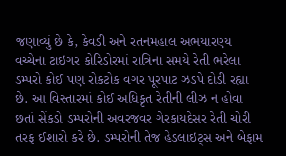જણાવ્યું છે કે, કેવડી અને રતનમહાલ અભયારણ્ય વચ્ચેના ટાઇગર કોરિડોરમાં રાત્રિના સમયે રેતી ભરેલા ડમ્પરો કોઈ પણ રોકટોક વગર પૂરપાટ ઝડપે દોડી રહ્યા છે. આ વિસ્તારમાં કોઈ અધિકૃત રેતીની લીઝ ન હોવા છતાં સેંકડો ડમ્પરોની અવરજવર ગેરકાયદેસર રેતી ચોરી તરફ ઈશારો કરે છે. ડમ્પરોની તેજ હેડલાઇટ્સ અને બેફામ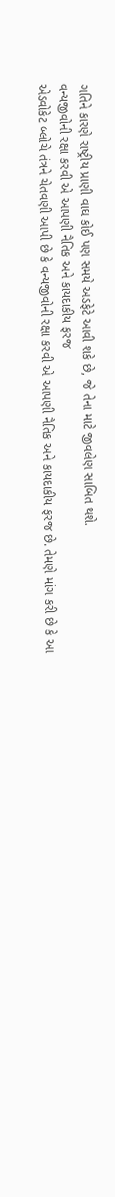ગતિને કારણે રાષ્ટ્રીય પ્રાણી વાઘ કોઈ પણ સમયે અડફેટે આવી શકે છે, જે તેના માટે જીવલેણ સાબિત થશે.
વન્યજીવોની રક્ષા કરવી એ આપણી નૈતિક અને કાયદાકીય ફરજ
એડવોકેટ બ્લોચે તંત્રને ચેતવણી આપી છે કે વન્યજીવોની રક્ષા કરવી એ આપણી નૈતિક અને કાયદાકીય ફરજ છે. તેમણે માંગ કરી છે કે આ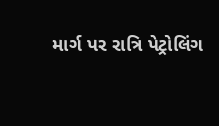માર્ગ પર રાત્રિ પેટ્રોલિંગ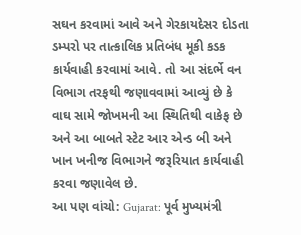સઘન કરવામાં આવે અને ગેરકાયદેસર દોડતા ડમ્પરો પર તાત્કાલિક પ્રતિબંધ મૂકી કડક કાર્યવાહી કરવામાં આવે. તો આ સંદર્ભે વન વિભાગ તરફથી જણાવવામાં આવ્યું છે કે વાઘ સામે જોખમની આ સ્થિતિથી વાકેફ છે અને આ બાબતે સ્ટેટ આર એન્ડ બી અને ખાન ખનીજ વિભાગને જરૂરિયાત કાર્યવાહી કરવા જણાવેલ છે.
આ પણ વાંચો: Gujarat: પૂર્વ મુખ્યમંત્રી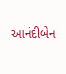આનંદીબેન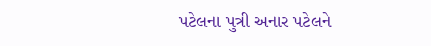પટેલના પુત્રી અનાર પટેલને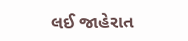લઈ જાહેરાત